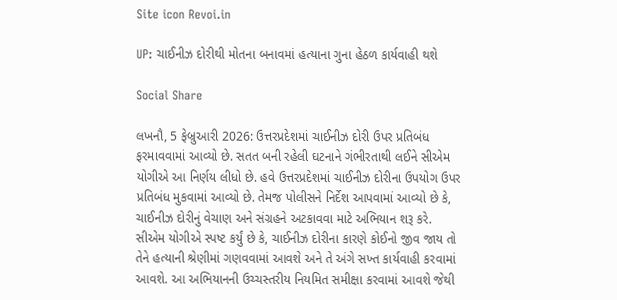Site icon Revoi.in

UP: ચાઈનીઝ દોરીથી મોતના બનાવમાં હત્યાના ગુના હેઠળ કાર્યવાહી થશે

Social Share

લખનૌ, 5 ફેબ્રુઆરી 2026: ઉત્તરપ્રદેશમાં ચાઈનીઝ દોરી ઉપર પ્રતિબંધ ફરમાવવામાં આવ્યો છે. સતત બની રહેલી ઘટનાને ગંભીરતાથી લઈને સીએમ યોગીએ આ નિર્ણય લીધો છે. હવે ઉત્તરપ્રદેશમાં ચાઈનીઝ દોરીના ઉપયોગ ઉપર પ્રતિબંધ મુકવામાં આવ્યો છે. તેમજ પોલીસને નિર્દેશ આપવામાં આવ્યો છે કે, ચાઈનીઝ દોરીનું વેચાણ અને સંગ્રહને અટકાવવા માટે અભિયાન શરૂ કરે. સીએમ યોગીએ સ્પષ્ટ કર્યું છે કે, ચાઈનીઝ દોરીના કારણે કોઈનો જીવ જાય તો તેને હત્યાની શ્રેણીમાં ગણવવામાં આવશે અને તે અંગે સખ્ત કાર્યવાહી કરવામાં આવશે. આ અભિયાનની ઉચ્ચસ્તરીય નિયમિત સમીક્ષા કરવામાં આવશે જેથી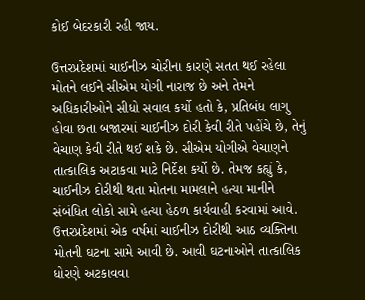કોઈ બેદરકારી રહી જાય.

ઉત્તરપ્રદેશમાં ચાઈનીઝ ચોરીના કારણે સતત થઈ રહેલા મોતને લઈને સીએમ યોગી નારાજ છે અને તેમને અધિકારીઓને સીધો સવાલ કર્યો હતો કે, પ્રતિબંધ લાગુ હોવા છતા બજારમાં ચાઈનીઝ દોરી કેવી રીતે પહોંચે છે, તેનું વેચાણ કેવી રીતે થઈ શકે છે. સીએમ યોગીએ વેચાણને તાત્કાલિક અટાકવા માટે નિર્દેશ કર્યો છે. તેમજ કહ્યું કે, ચાઈનીઝ દોરીથી થતા મોતના મામલાને હત્યા માનીને સંબંધિત લોકો સામે હત્યા હેઠળ કાર્યવાહી કરવામાં આવે. ઉત્તરપ્રદેશમાં એક વર્ષમાં ચાઈનીઝ દોરીથી આઠ વ્યક્તિના મોતની ઘટના સામે આવી છે. આવી ઘટનાઓને તાત્કાલિક ધોરણે અટકાવવા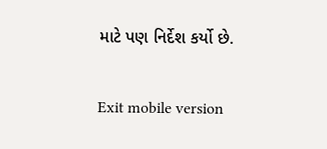માટે પણ નિર્દેશ કર્યો છે.

Exit mobile version